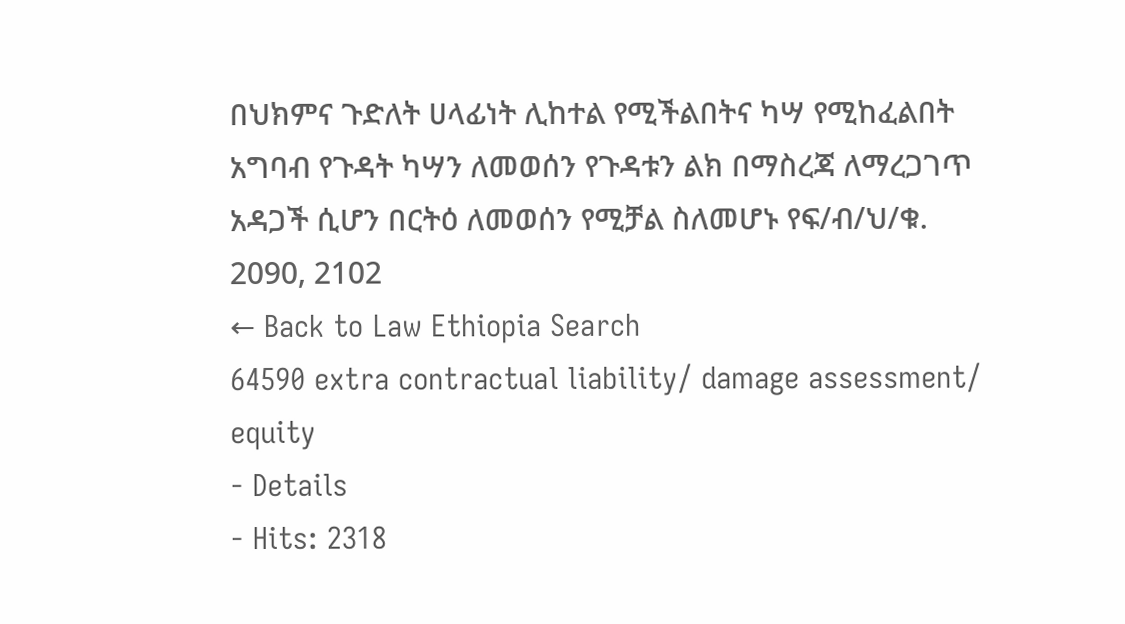በህክምና ጉድለት ሀላፊነት ሊከተል የሚችልበትና ካሣ የሚከፈልበት አግባብ የጉዳት ካሣን ለመወሰን የጉዳቱን ልክ በማስረጃ ለማረጋገጥ አዳጋች ሲሆን በርትዕ ለመወሰን የሚቻል ስለመሆኑ የፍ/ብ/ህ/ቁ. 2090, 2102
← Back to Law Ethiopia Search
64590 extra contractual liability/ damage assessment/ equity
- Details
- Hits: 2318